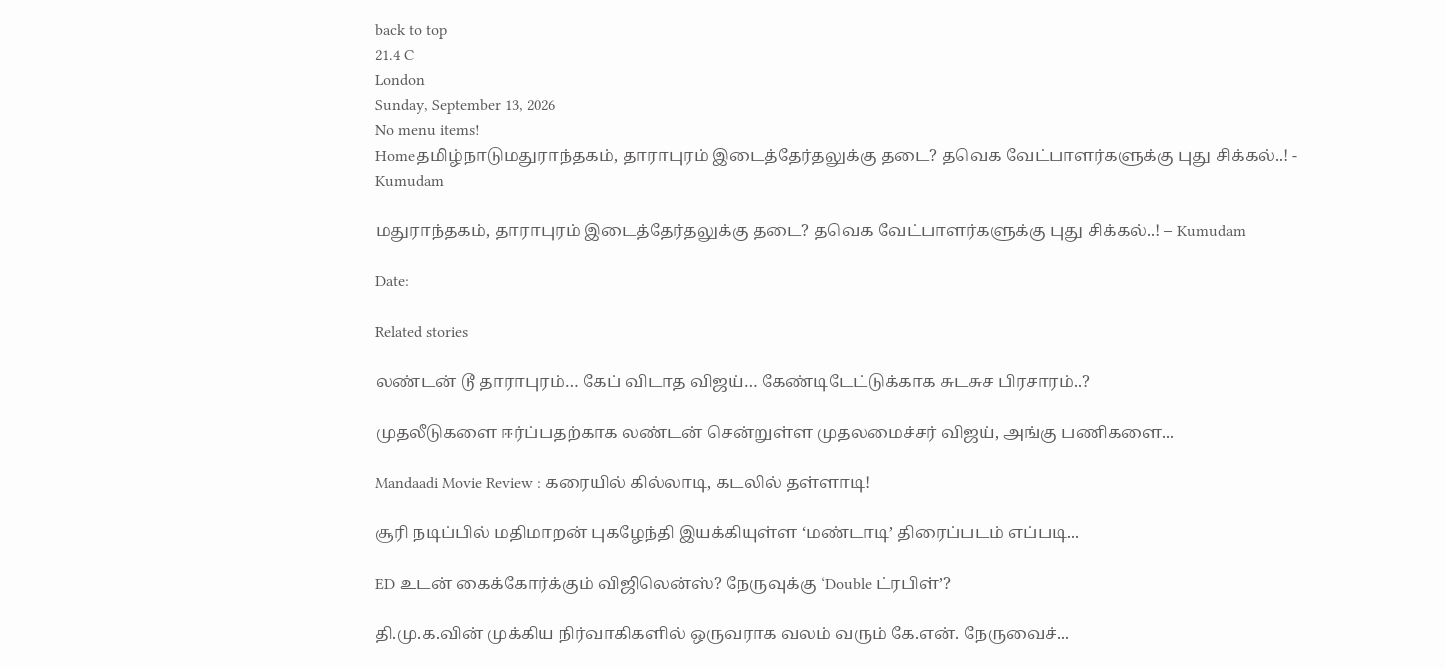back to top
21.4 C
London
Sunday, September 13, 2026
No menu items!
Homeதமிழ்நாடுமதுராந்தகம், தாராபுரம் இடைத்தேர்தலுக்கு தடை? தவெக வேட்பாளர்களுக்கு புது சிக்கல்..! - Kumudam

மதுராந்தகம், தாராபுரம் இடைத்தேர்தலுக்கு தடை? தவெக வேட்பாளர்களுக்கு புது சிக்கல்..! – Kumudam

Date:

Related stories

லண்டன் டூ தாராபுரம்… கேப் விடாத விஜய்… கேண்டிடேட்டுக்காக சுடசுச பிரசாரம்..?

முதலீடுகளை ஈர்ப்பதற்காக லண்டன் சென்றுள்ள முதலமைச்சர் விஜய், அங்கு பணிகளை...

Mandaadi Movie Review : கரையில் கில்லாடி, கடலில் தள்ளாடி!

சூரி நடிப்பில் மதிமாறன் புகழேந்தி இயக்கியுள்ள ‘மண்டாடி’ திரைப்படம் எப்படி...

ED உடன் கைக்கோர்க்கும் விஜிலென்ஸ்? நேருவுக்கு ‘Double ட்ரபிள்’?

தி.மு.க.வின் முக்கிய நிர்வாகிகளில் ஒருவராக வலம் வரும் கே.என். நேருவைச்...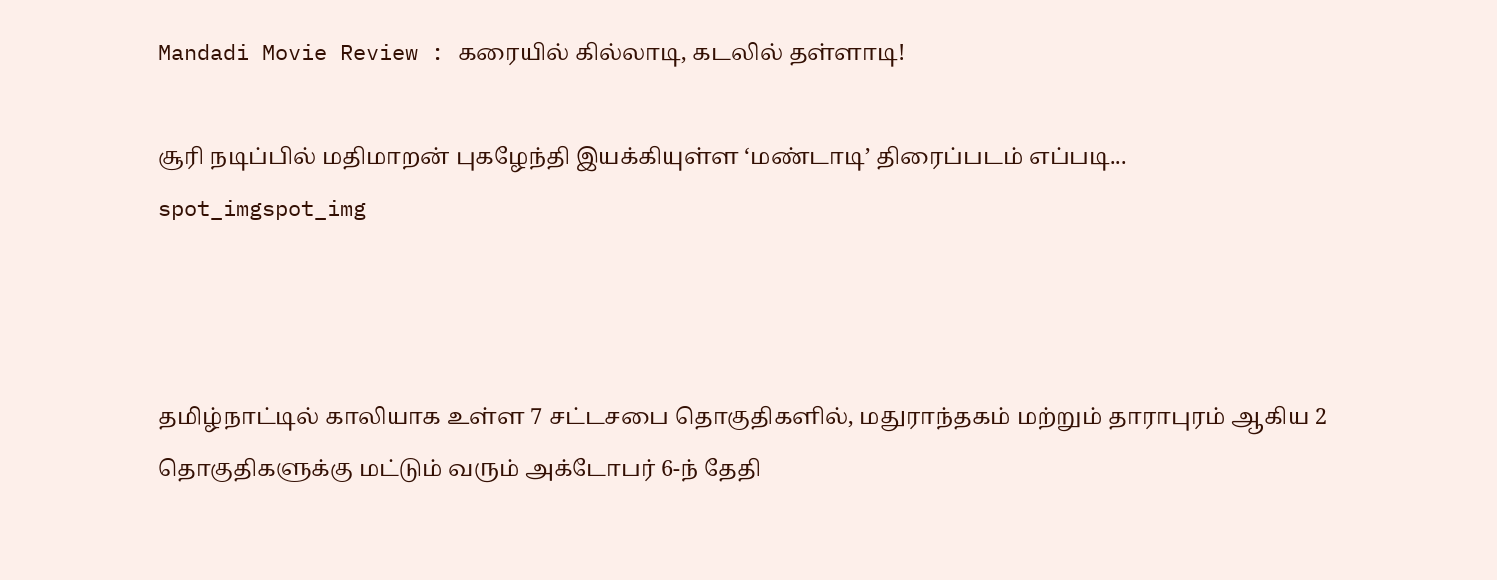Mandadi Movie Review : கரையில் கில்லாடி, கடலில் தள்ளாடி!

சூரி நடிப்பில் மதிமாறன் புகழேந்தி இயக்கியுள்ள ‘மண்டாடி’ திரைப்படம் எப்படி...
spot_imgspot_img



தமிழ்நாட்டில் காலியாக உள்ள 7 சட்டசபை தொகுதிகளில், மதுராந்தகம் மற்றும் தாராபுரம் ஆகிய 2 தொகுதிகளுக்கு மட்டும் வரும் அக்டோபர் 6-ந் தேதி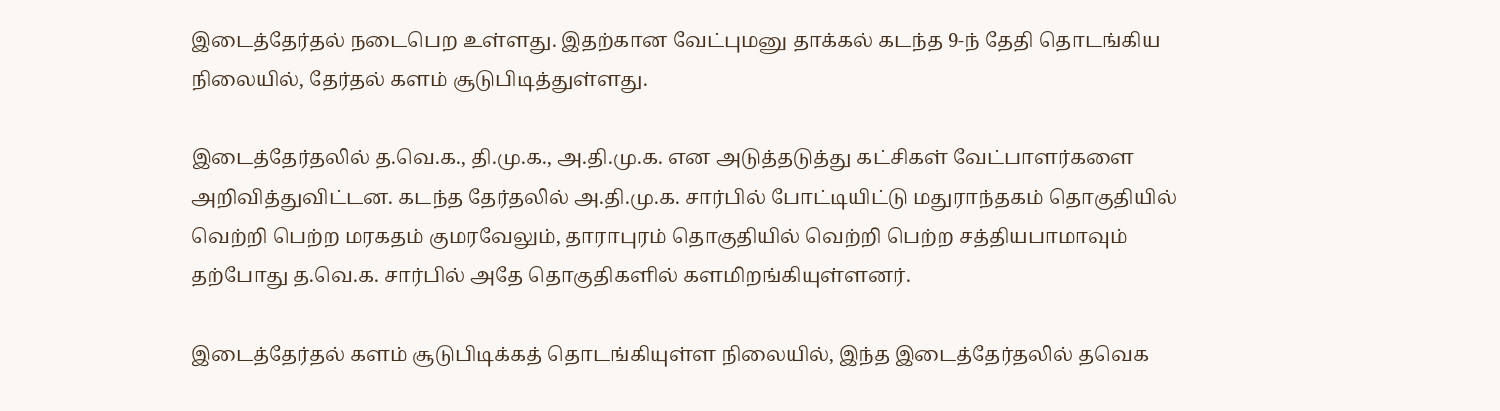இடைத்தேர்தல் நடைபெற உள்ளது. இதற்கான வேட்புமனு தாக்கல் கடந்த 9-ந் தேதி தொடங்கிய நிலையில், தேர்தல் களம் சூடுபிடித்துள்ளது.

இடைத்தேர்தலில் த.வெ.க., தி.மு.க., அ.தி.மு.க. என அடுத்தடுத்து கட்சிகள் வேட்பாளர்களை அறிவித்துவிட்டன. கடந்த தேர்தலில் அ.தி.மு.க. சார்பில் போட்டியிட்டு மதுராந்தகம் தொகுதியில் வெற்றி பெற்ற மரகதம் குமரவேலும், தாராபுரம் தொகுதியில் வெற்றி பெற்ற சத்தியபாமாவும் தற்போது த.வெ.க. சார்பில் அதே தொகுதிகளில் களமிறங்கியுள்ளனர்.

இடைத்தேர்தல் களம் சூடுபிடிக்கத் தொடங்கியுள்ள நிலையில், இந்த இடைத்தேர்தலில் தவெக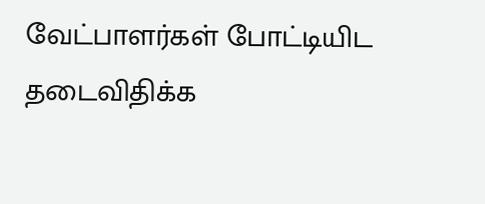வேட்பாளர்கள் போட்டியிட தடைவிதிக்க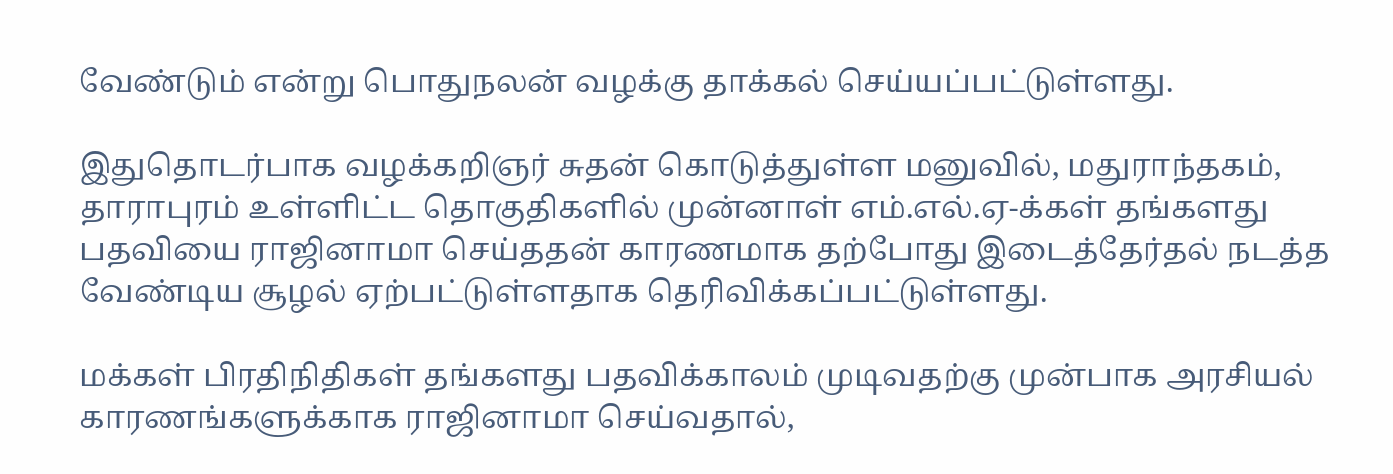வேண்டும் என்று பொதுநலன் வழக்கு தாக்கல் செய்யப்பட்டுள்ளது.

இதுதொடர்பாக வழக்கறிஞர் சுதன் கொடுத்துள்ள மனுவில், மதுராந்தகம், தாராபுரம் உள்ளிட்ட தொகுதிகளில் முன்னாள் எம்.எல்.ஏ-க்கள் தங்களது பதவியை ராஜினாமா செய்ததன் காரணமாக தற்போது இடைத்தேர்தல் நடத்த வேண்டிய சூழல் ஏற்பட்டுள்ளதாக தெரிவிக்கப்பட்டுள்ளது.

மக்கள் பிரதிநிதிகள் தங்களது பதவிக்காலம் முடிவதற்கு முன்பாக அரசியல் காரணங்களுக்காக ராஜினாமா செய்வதால்,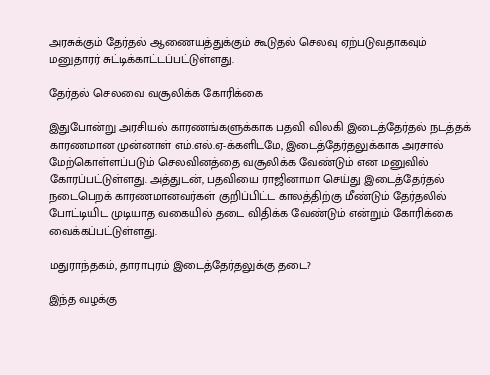அரசுக்கும் தேர்தல் ஆணையத்துக்கும் கூடுதல் செலவு ஏற்படுவதாகவும் மனுதாரர் சுட்டிக்காட்டப்பட்டுள்ளது.

தேர்தல் செலவை வசூலிக்க கோரிக்கை

இதுபோன்று அரசியல் காரணங்களுக்காக பதவி விலகி இடைத்தேர்தல் நடத்தக் காரணமான முன்னாள் எம்.எல்.ஏ-க்களிடமே, இடைத்தேர்தலுக்காக அரசால் மேற்கொள்ளப்படும் செலவினத்தை வசூலிக்க வேண்டும் என மனுவில் கோரப்பட்டுள்ளது. அத்துடன், பதவியை ராஜினாமா செய்து இடைத்தேர்தல் நடைபெறக் காரணமானவர்கள் குறிப்பிட்ட காலத்திற்கு மீண்டும் தேர்தலில் போட்டியிட முடியாத வகையில் தடை விதிக்க வேண்டும் என்றும் கோரிக்கை வைக்கப்பட்டுள்ளது.

மதுராந்தகம், தாராபுரம் இடைத்தேர்தலுக்கு தடை?

இந்த வழக்கு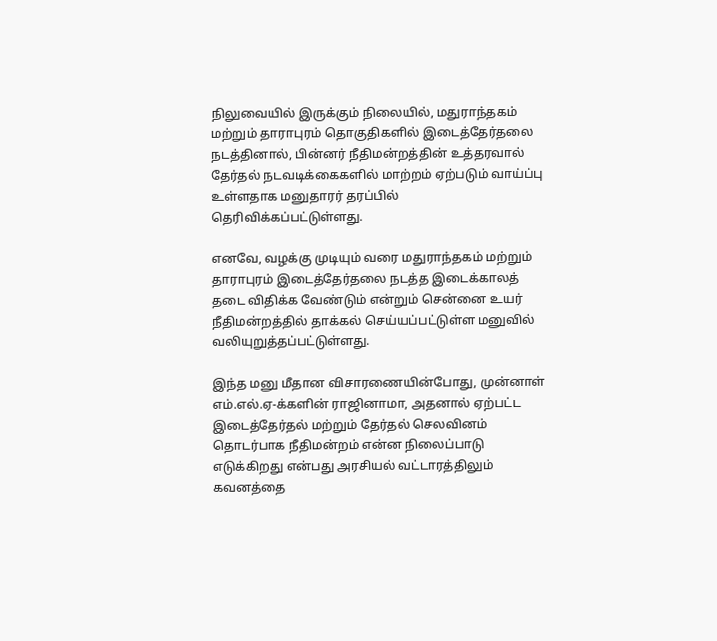நிலுவையில் இருக்கும் நிலையில், மதுராந்தகம் மற்றும் தாராபுரம் தொகுதிகளில் இடைத்தேர்தலை நடத்தினால், பின்னர் நீதிமன்றத்தின் உத்தரவால் தேர்தல் நடவடிக்கைகளில் மாற்றம் ஏற்படும் வாய்ப்பு உள்ளதாக மனுதாரர் தரப்பில் தெரிவிக்கப்பட்டுள்ளது.

எனவே, வழக்கு முடியும் வரை மதுராந்தகம் மற்றும் தாராபுரம் இடைத்தேர்தலை நடத்த இடைக்காலத் தடை விதிக்க வேண்டும் என்றும் சென்னை உயர் நீதிமன்றத்தில் தாக்கல் செய்யப்பட்டுள்ள மனுவில் வலியுறுத்தப்பட்டுள்ளது.

இந்த மனு மீதான விசாரணையின்போது, முன்னாள் எம்.எல்.ஏ-க்களின் ராஜினாமா, அதனால் ஏற்பட்ட இடைத்தேர்தல் மற்றும் தேர்தல் செலவினம் தொடர்பாக நீதிமன்றம் என்ன நிலைப்பாடு எடுக்கிறது என்பது அரசியல் வட்டாரத்திலும் கவனத்தை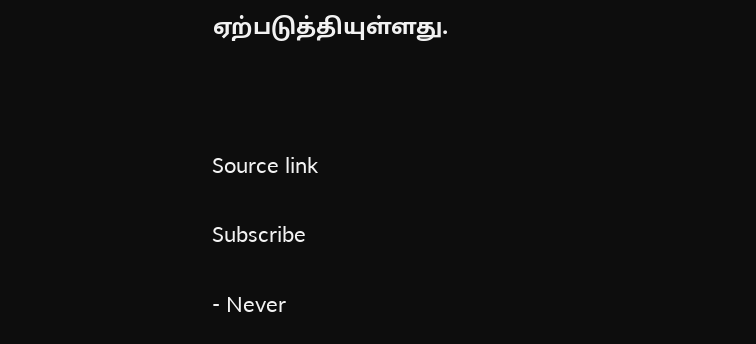ஏற்படுத்தியுள்ளது.



Source link

Subscribe

- Never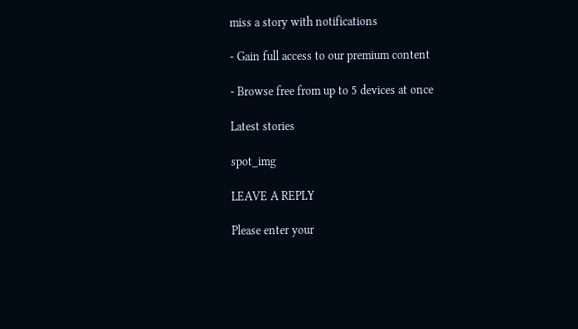miss a story with notifications

- Gain full access to our premium content

- Browse free from up to 5 devices at once

Latest stories

spot_img

LEAVE A REPLY

Please enter your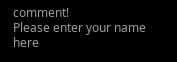comment!
Please enter your name here